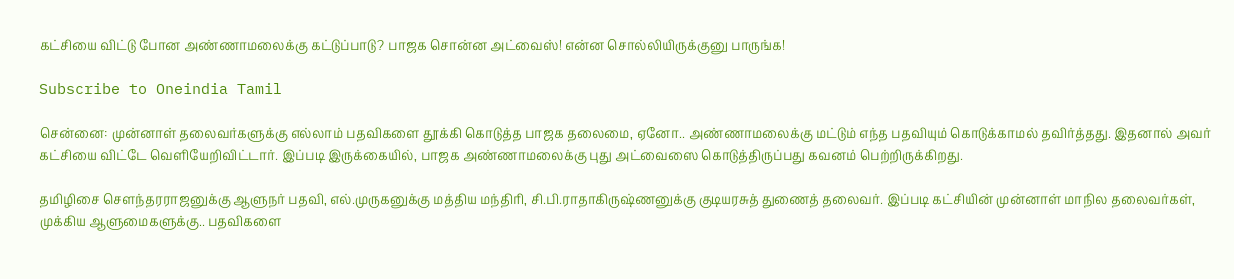கட்சியை விட்டு போன அண்ணாமலைக்கு கட்டுப்பாடு? பாஜக சொன்ன அட்வைஸ்! என்ன சொல்லியிருக்குனு பாருங்க!

Subscribe to Oneindia Tamil

சென்னை: முன்னாள் தலைவர்களுக்கு எல்லாம் பதவிகளை தூக்கி கொடுத்த பாஜக தலைமை, ஏனோ.. அண்ணாமலைக்கு மட்டும் எந்த பதவியும் கொடுக்காமல் தவிர்த்தது. இதனால் அவர் கட்சியை விட்டே வெளியேறிவிட்டார். இப்படி இருக்கையில், பாஜக அண்ணாமலைக்கு புது அட்வைஸை கொடுத்திருப்பது கவனம் பெற்றிருக்கிறது.

தமிழிசை சௌந்தரராஜனுக்கு ஆளுநர் பதவி, எல்.முருகனுக்கு மத்திய மந்திரி, சி.பி.ராதாகிருஷ்ணனுக்கு குடியரசுத் துணைத் தலைவர். இப்படி கட்சியின் முன்னாள் மாநில தலைவர்கள், முக்கிய ஆளுமைகளுக்கு.. பதவிகளை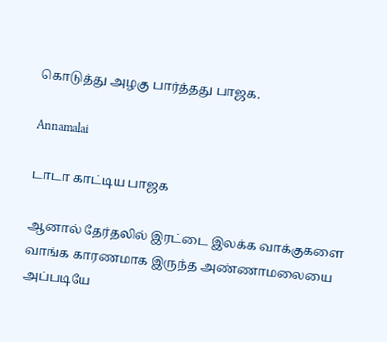கொடுத்து அழகு பார்த்தது பாஜக.

Annamalai

டாடா காட்டிய பாஜக

ஆனால் தேர்தலில் இரட்டை இலக்க வாக்குகளை வாங்க காரணமாக இருந்த அண்ணாமலையை அப்படியே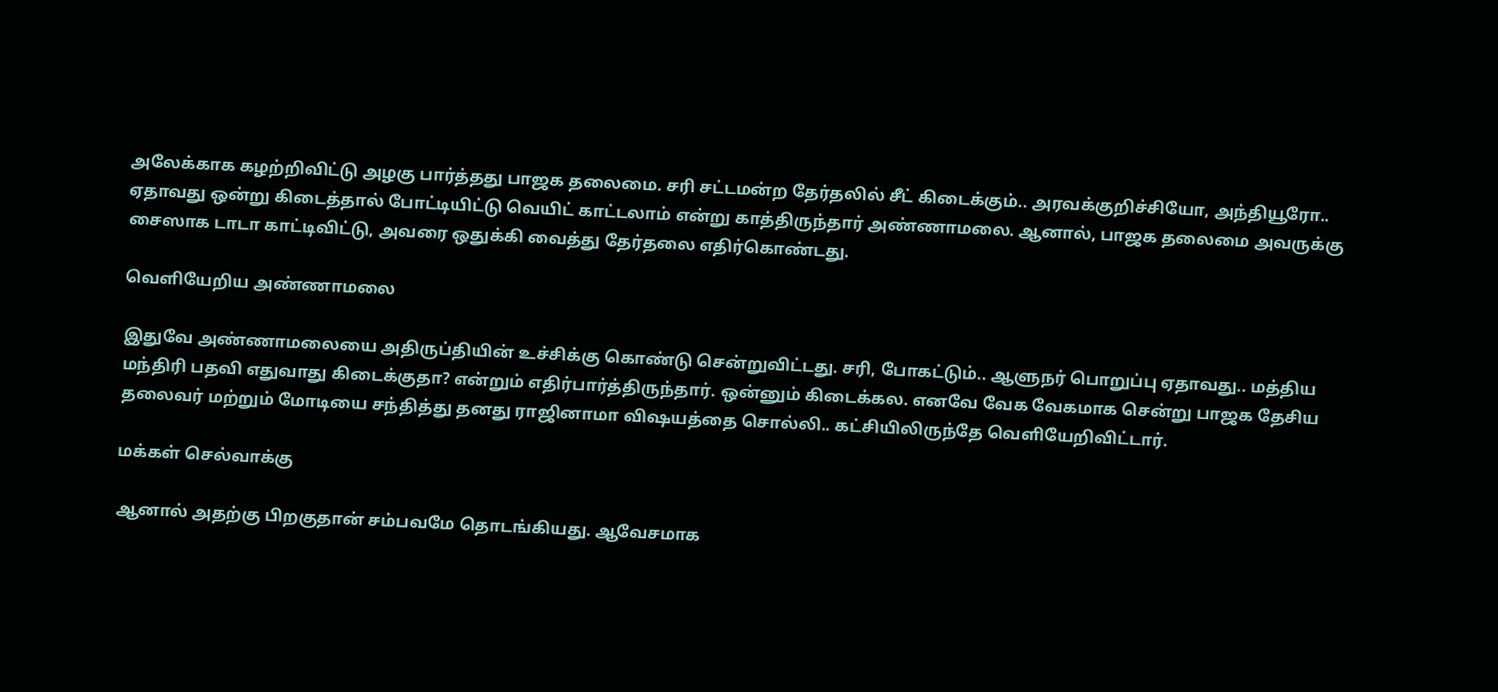அலேக்காக கழற்றிவிட்டு அழகு பார்த்தது பாஜக தலைமை. சரி சட்டமன்ற தேர்தலில் சீட் கிடைக்கும்.. அரவக்குறிச்சியோ, அந்தியூரோ.. ஏதாவது ஒன்று கிடைத்தால் போட்டியிட்டு வெயிட் காட்டலாம் என்று காத்திருந்தார் அண்ணாமலை. ஆனால், பாஜக தலைமை அவருக்கு சைஸாக டாடா காட்டிவிட்டு, அவரை ஒதுக்கி வைத்து தேர்தலை எதிர்கொண்டது.

வெளியேறிய அண்ணாமலை

இதுவே அண்ணாமலையை அதிருப்தியின் உச்சிக்கு கொண்டு சென்றுவிட்டது. சரி, போகட்டும்.. ஆளுநர் பொறுப்பு ஏதாவது.. மத்திய மந்திரி பதவி எதுவாது கிடைக்குதா? என்றும் எதிர்பார்த்திருந்தார். ஒன்னும் கிடைக்கல. எனவே வேக வேகமாக சென்று பாஜக தேசிய தலைவர் மற்றும் மோடியை சந்தித்து தனது ராஜினாமா விஷயத்தை சொல்லி.. கட்சியிலிருந்தே வெளியேறிவிட்டார்.

மக்கள் செல்வாக்கு

ஆனால் அதற்கு பிறகுதான் சம்பவமே தொடங்கியது. ஆவேசமாக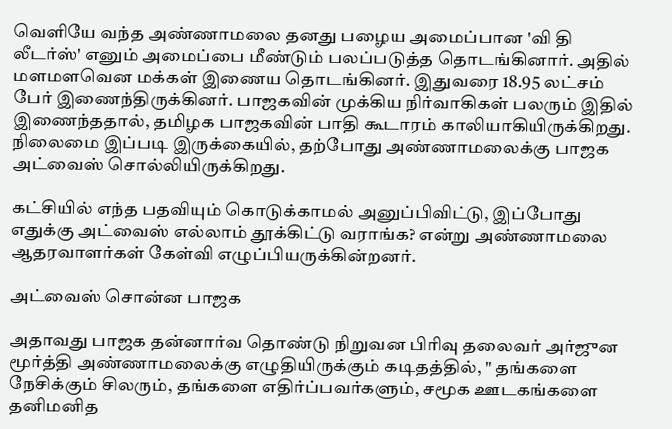வெளியே வந்த அண்ணாமலை தனது பழைய அமைப்பான 'வி தி லீடர்ஸ்' எனும் அமைப்பை மீண்டும் பலப்படுத்த தொடங்கினார். அதில் மளமளவென மக்கள் இணைய தொடங்கினர். இதுவரை 18.95 லட்சம் பேர் இணைந்திருக்கினர். பாஜகவின் முக்கிய நிர்வாகிகள் பலரும் இதில் இணைந்ததால், தமிழக பாஜகவின் பாதி கூடாரம் காலியாகியிருக்கிறது. நிலைமை இப்படி இருக்கையில், தற்போது அண்ணாமலைக்கு பாஜக அட்வைஸ் சொல்லியிருக்கிறது.

கட்சியில் எந்த பதவியும் கொடுக்காமல் அனுப்பிவிட்டு, இப்போது எதுக்கு அட்வைஸ் எல்லாம் தூக்கிட்டு வராங்க? என்று அண்ணாமலை ஆதரவாளர்கள் கேள்வி எழுப்பியருக்கின்றனர்.

அட்வைஸ் சொன்ன பாஜக

அதாவது பாஜக தன்னார்வ தொண்டு நிறுவன பிரிவு தலைவர் அர்ஜுன மூர்த்தி அண்ணாமலைக்கு எழுதியிருக்கும் கடிதத்தில், " தங்களை நேசிக்கும் சிலரும், தங்களை எதிர்ப்பவர்களும், சமூக ஊடகங்களை தனிமனித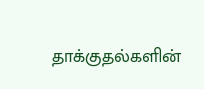தாக்குதல்களின்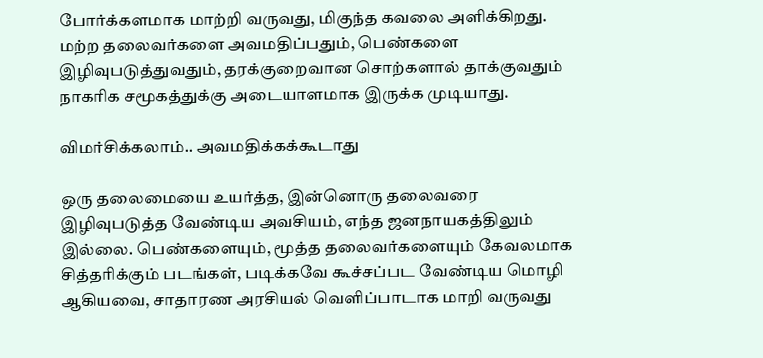போர்க்களமாக மாற்றி வருவது, மிகுந்த கவலை அளிக்கிறது. மற்ற தலைவர்களை அவமதிப்பதும், பெண்களை இழிவுபடுத்துவதும், தரக்குறைவான சொற்களால் தாக்குவதும் நாகரிக சமூகத்துக்கு அடையாளமாக இருக்க முடியாது.

விமர்சிக்கலாம்.. அவமதிக்கக்கூடாது

ஒரு தலைமையை உயர்த்த, இன்னொரு தலைவரை இழிவுபடுத்த வேண்டிய அவசியம், எந்த ஜனநாயகத்திலும் இல்லை. பெண்களையும், மூத்த தலைவர்களையும் கேவலமாக சித்தரிக்கும் படங்கள், படிக்கவே கூச்சப்பட வேண்டிய மொழி ஆகியவை, சாதாரண அரசியல் வெளிப்பாடாக மாறி வருவது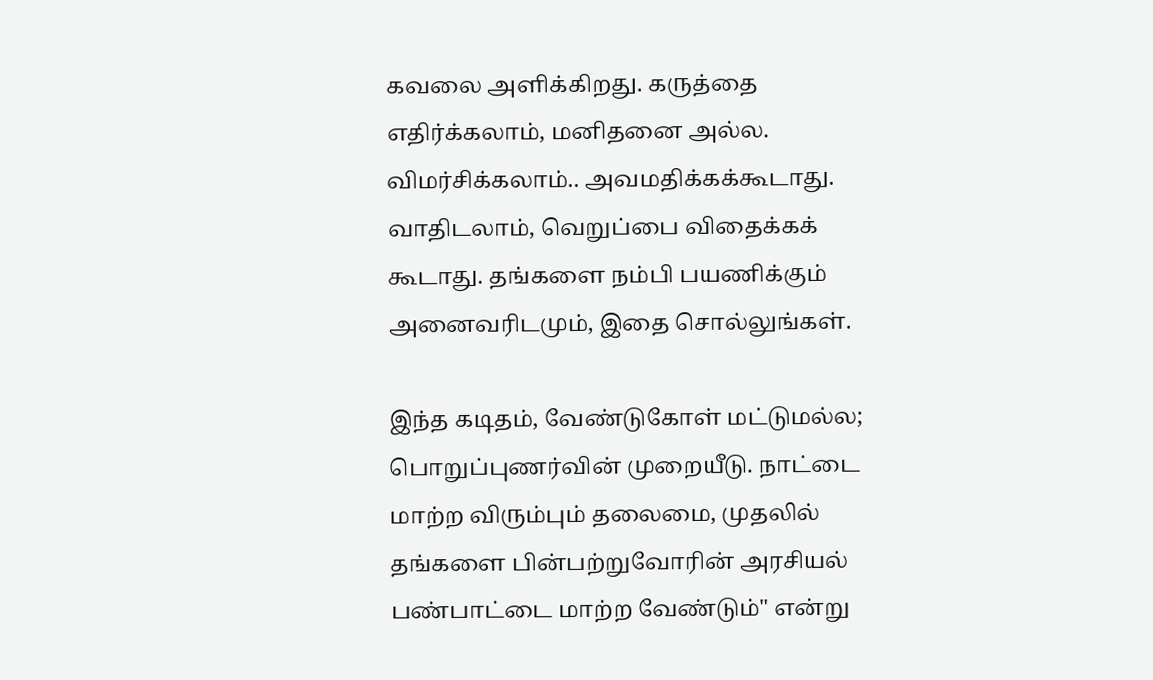கவலை அளிக்கிறது. கருத்தை எதிர்க்கலாம், மனிதனை அல்ல. விமர்சிக்கலாம்.. அவமதிக்கக்கூடாது. வாதிடலாம், வெறுப்பை விதைக்கக் கூடாது. தங்களை நம்பி பயணிக்கும் அனைவரிடமும், இதை சொல்லுங்கள்.

இந்த கடிதம், வேண்டுகோள் மட்டுமல்ல; பொறுப்புணர்வின் முறையீடு. நாட்டை மாற்ற விரும்பும் தலைமை, முதலில் தங்களை பின்பற்றுவோரின் அரசியல் பண்பாட்டை மாற்ற வேண்டும்" என்று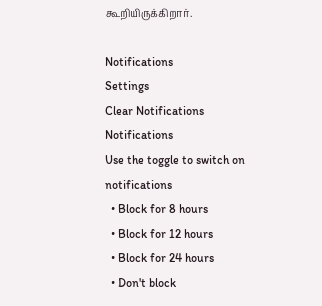கூறியிருக்கிறார்.

Notifications
Settings
Clear Notifications
Notifications
Use the toggle to switch on notifications
  • Block for 8 hours
  • Block for 12 hours
  • Block for 24 hours
  • Don't block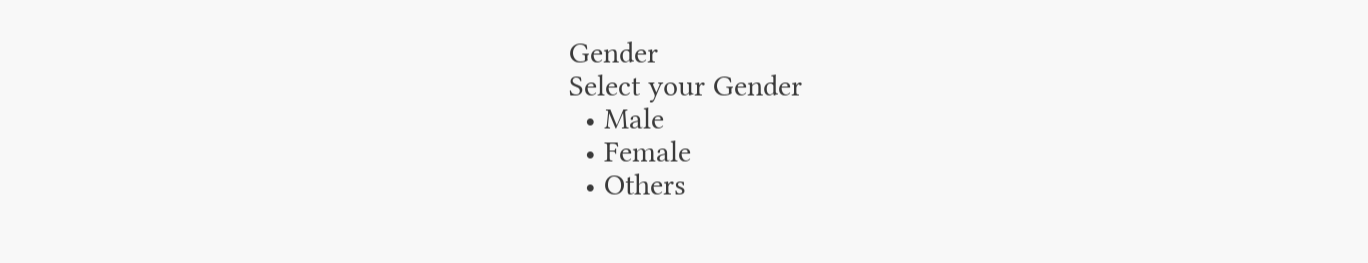Gender
Select your Gender
  • Male
  • Female
  • Others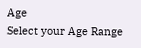Age
Select your Age Range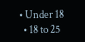• Under 18
  • 18 to 25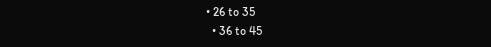• 26 to 35
  • 36 to 45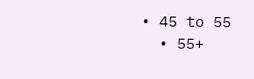• 45 to 55
  • 55+